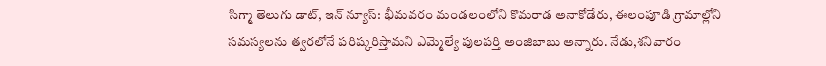సిగ్మా తెలుగు డాట్, ఇన్ న్యూస్: భీమవరం మండలంలోని కొమరాడ అనాకోడేరు, ఈలంపూడి గ్రామాల్లోని సమస్యలను త్వరలోనే పరిష్కరిస్తామని ఎమ్మెల్యే పులపర్తి అంజిబాబు అన్నారు. నేడు,శనివారం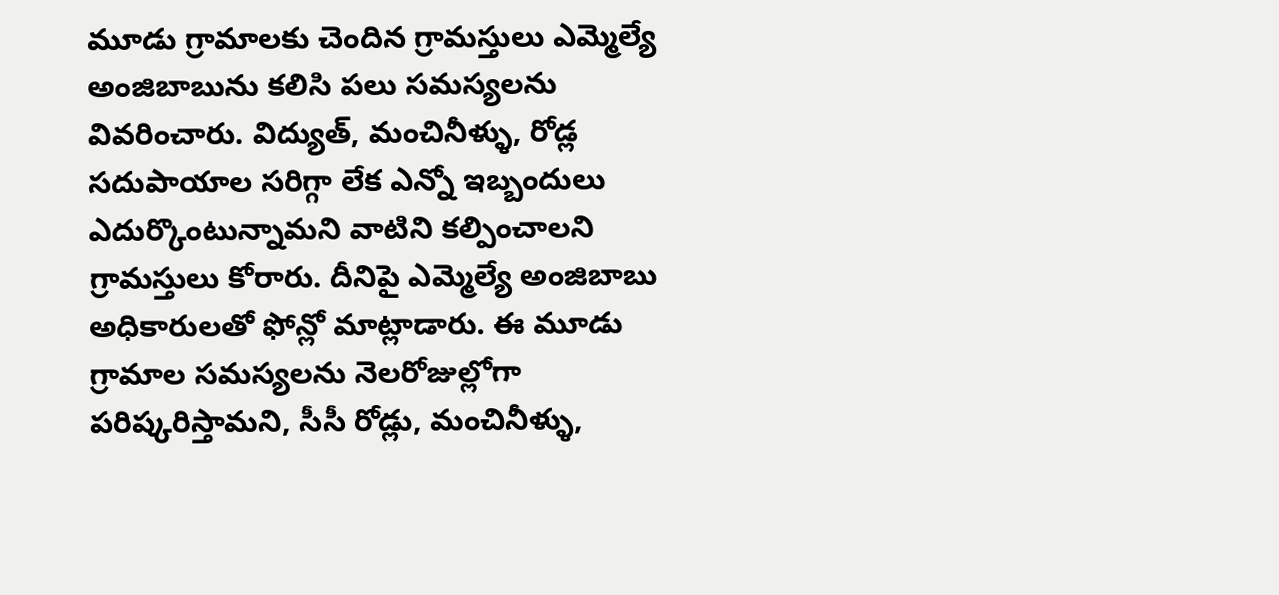మూడు గ్రామాలకు చెందిన గ్రామస్తులు ఎమ్మెల్యే అంజిబాబును కలిసి పలు సమస్యలను వివరించారు. విద్యుత్, మంచినీళ్ళు, రోడ్ల సదుపాయాల సరిగ్గా లేక ఎన్నో ఇబ్బందులు ఎదుర్కొంటున్నామని వాటిని కల్పించాలని గ్రామస్తులు కోరారు. దీనిపై ఎమ్మెల్యే అంజిబాబు అధికారులతో ఫోన్లో మాట్లాడారు. ఈ మూడు గ్రామాల సమస్యలను నెలరోజుల్లోగా పరిష్కరిస్తామని, సీసీ రోడ్లు, మంచినీళ్ళు,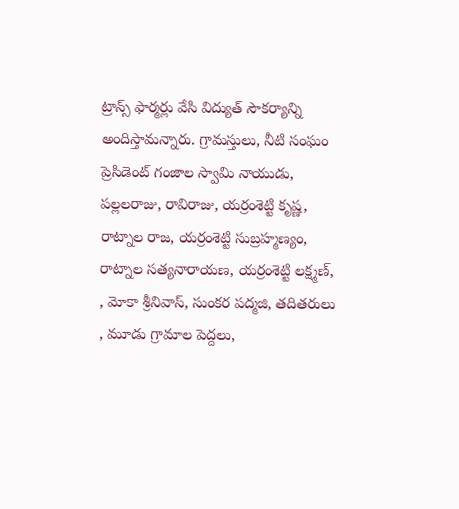ట్రాన్స్ ఫార్మర్లు వేసి విద్యుత్ సౌకర్యాన్ని అందిస్తామన్నారు. గ్రామస్తులు, నీటి సంఘం ప్రెసిడెంట్ గంజాల స్వామి నాయుడు, పల్లలరాజు, రావిరాజు, యర్రంశెట్టి కృష్ణ, రాట్నాల రాజ, యర్రంశెట్టి సుబ్రహ్మణ్యం, రాట్నాల సత్యనారాయణ, యర్రంశెట్టి లక్ష్మణ్, , మోకా శ్రీనివాస్, సుంకర పద్మజి, తదితరులు , మూడు గ్రామాల పెద్దలు,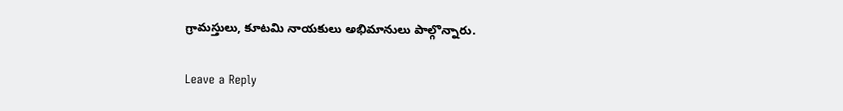గ్రామస్తులు, కూటమి నాయకులు అభిమానులు పాల్గొన్నారు.

Leave a Reply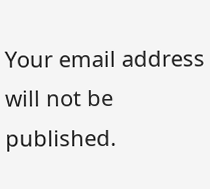Your email address will not be published.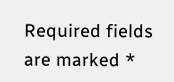Required fields are marked *